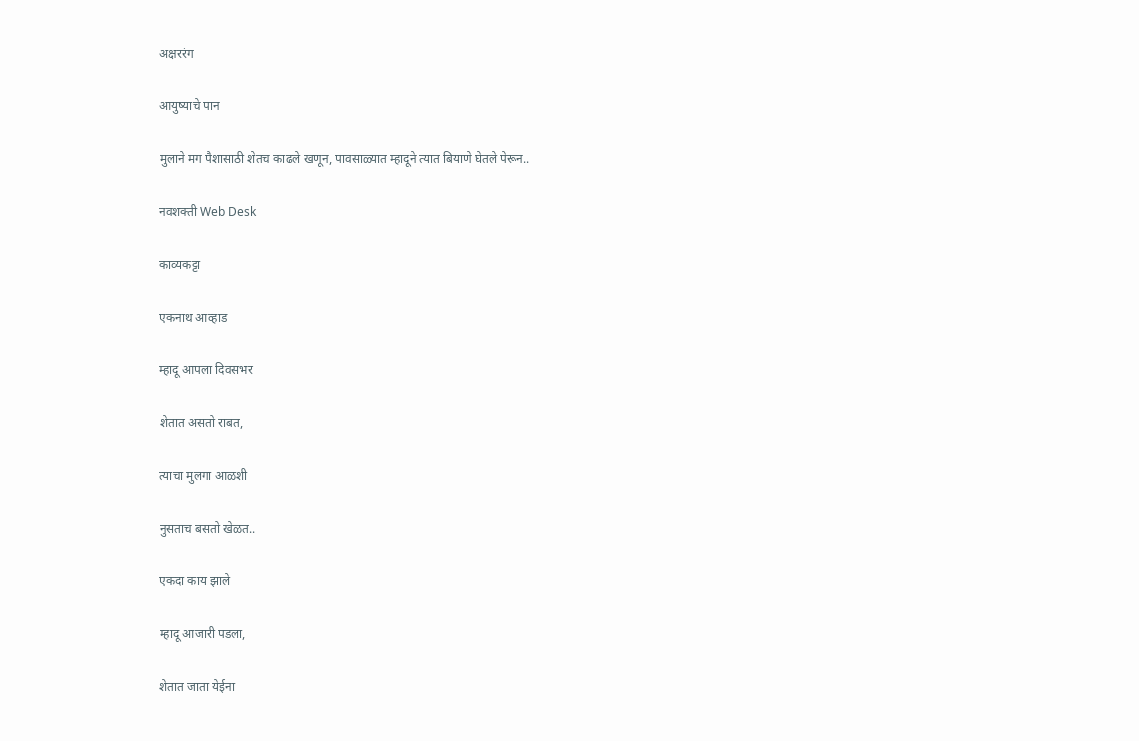अक्षररंग

आयुष्याचे पान

मुलाने मग पैशासाठी शेतच काढले खणून, पावसाळ्यात म्हादूने त्यात बियाणे घेतले पेरून..

नवशक्ती Web Desk

काव्यकट्टा

एकनाथ आव्हाड

म्हादू आपला दिवसभर

शेतात असतो राबत,

त्याचा मुलगा आळशी

नुसताच बसतो खेळत..

एकदा काय झाले

म्हादू आजारी पडला,

शेतात जाता येईना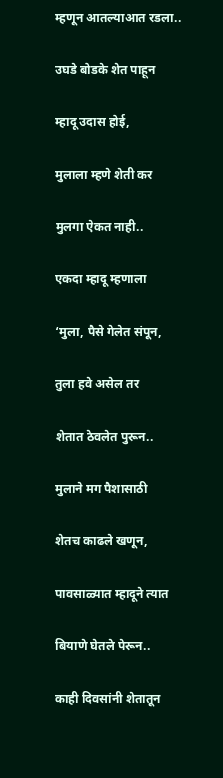म्हणून आतल्याआत रडला..

उघडे बोडके शेत पाहून

म्हादू उदास होई,

मुलाला म्हणे शेती कर

मुलगा ऐकत नाही..

एकदा म्हादू म्हणाला

‘मुला, पैसे गेलेत संपून,

तुला हवे असेल तर

शेतात ठेवलेत पुरून..

मुलाने मग पैशासाठी

शेतच काढले खणून,

पावसाळ्यात म्हादूने त्यात

बियाणे घेतले पेरून..

काही दिवसांनी शेतातून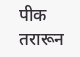पीक तरारून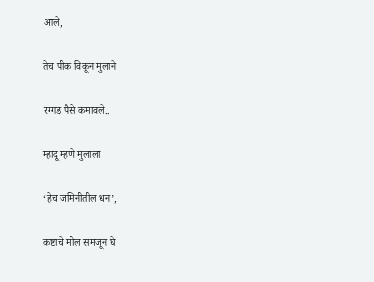आले,

तेच पीक विकून मुलाने

रग्गड पैसे कमावले..

म्हादू म्हणे मुलाला

‘हेच जमिनीतील धन’,

कष्टाचे मोल समजून घे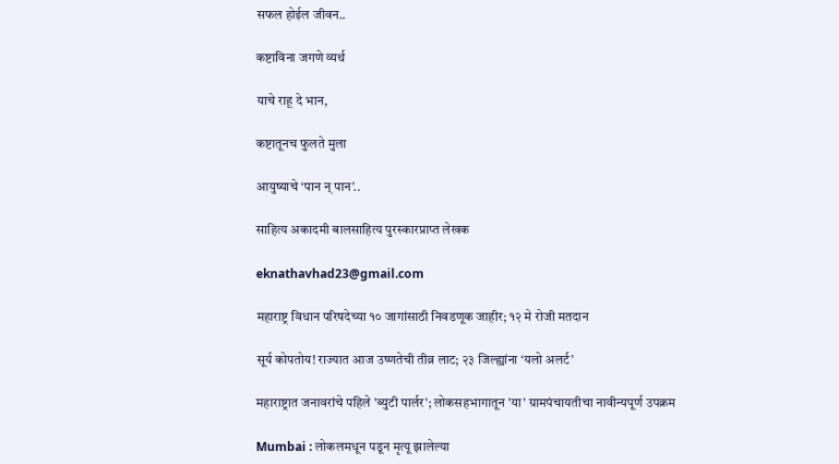सफल होईल जीवन..

कष्टाविना जगणे व्यर्थ

याचे राहू दे भान,

कष्टातूनच फुलते मुला

आयुष्याचे ‘पान न् पान’..

साहित्य अकादमी बालसाहित्य पुरस्कारप्राप्त लेखक

eknathavhad23@gmail.com

महाराष्ट्र विधान परिषदेच्या १० जागांसाठी निवडणूक जाहीर; १२ मे रोजी मतदान

सूर्य कोपतोय! राज्यात आज उष्णतेची तीव्र लाट; २३ जिल्ह्यांना ‘यलो अलर्ट’

महाराष्ट्रात जनावरांचे पहिले 'ब्युटी पार्लर'; लोकसहभागातून 'या' ग्रामपंचायतीचा नावीन्यपूर्ण उपक्रम

Mumbai : लोकलमधून पडून मृत्यू झालेल्या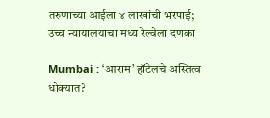तरुणाच्या आईला ४ लाखांची भरपाई; उच्च न्यायालयाचा मध्य रेल्वेला दणका

Mumbai : ‘आराम’ हॉटेलचे अस्तित्व धोक्यात?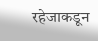रहेजाकडून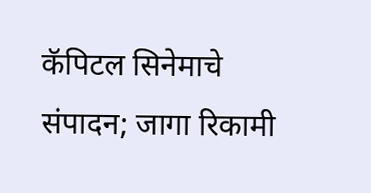कॅपिटल सिनेमाचे संपादन; जागा रिकामी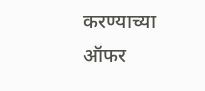करण्याच्या ऑफर